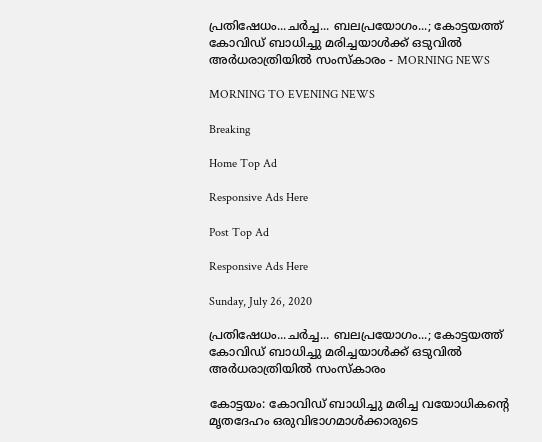പ്രതിഷേധം...ചര്‍ച്ച... ബലപ്രയോഗം...; കോട്ടയത്ത് കോവിഡ് ബാധിച്ചു മരിച്ചയാള്‍ക്ക് ഒടുവില്‍ അര്‍ധരാത്രിയില്‍ സംസ്‌കാരം - MORNING NEWS

MORNING TO EVENING NEWS

Breaking

Home Top Ad

Responsive Ads Here

Post Top Ad

Responsive Ads Here

Sunday, July 26, 2020

പ്രതിഷേധം...ചര്‍ച്ച... ബലപ്രയോഗം...; കോട്ടയത്ത് കോവിഡ് ബാധിച്ചു മരിച്ചയാള്‍ക്ക് ഒടുവില്‍ അര്‍ധരാത്രിയില്‍ സംസ്‌കാരം

കോട്ടയം: കോവിഡ് ബാധിച്ചു മരിച്ച വയോധികന്റെ മൃതദേഹം ഒരുവിഭാഗമാള്‍ക്കാരുടെ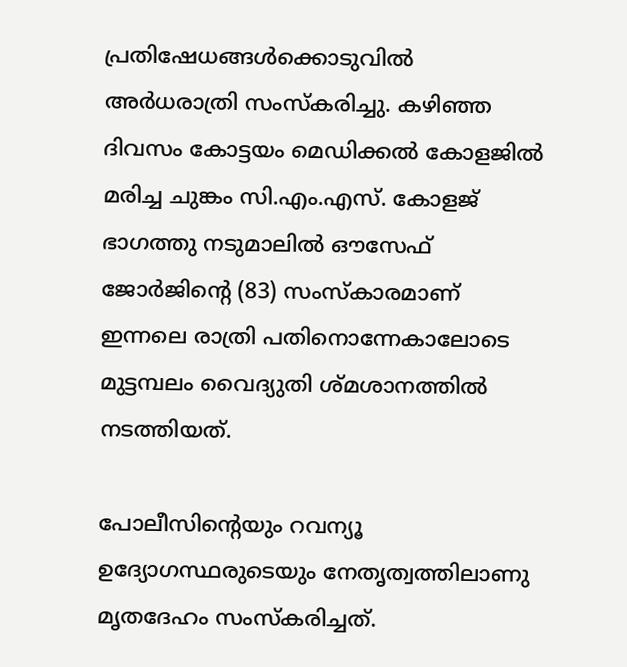പ്രതിഷേധങ്ങള്‍ക്കൊടുവില്‍ അര്‍ധരാത്രി സംസ്‌കരിച്ചു. കഴിഞ്ഞ ദിവസം കോട്ടയം മെഡിക്കല്‍ കോളജില്‍ മരിച്ച ചുങ്കം സി.എം.എസ്. കോളജ് ഭാഗത്തു നടുമാലില്‍ ഔസേഫ് ജോര്‍ജിന്റെ (83) സംസ്‌കാരമാണ് ഇന്നലെ രാത്രി പതിനൊന്നേകാലോടെ മുട്ടമ്പലം വൈദ്യുതി ശ്മശാനത്തില്‍ നടത്തിയത്.

പോലീസിന്റെയും റവന്യൂ ഉദ്യോഗസ്ഥരുടെയും നേതൃത്വത്തിലാണു മൃതദേഹം സംസ്‌കരിച്ചത്.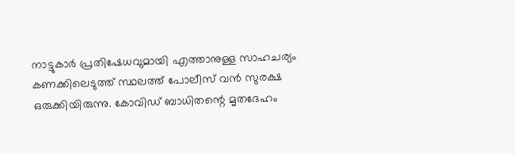നാട്ടുകാര്‍ പ്രതിഷേധവുമായി എത്താനുള്ള സാഹചര്യം കണക്കിലെടുത്ത് സ്ഥലത്ത് പോലീസ് വന്‍ സുരക്ഷ ഒരുക്കിയിരുന്നു. കോവിഡ് ബാധിതന്റെ മൃതദേഹം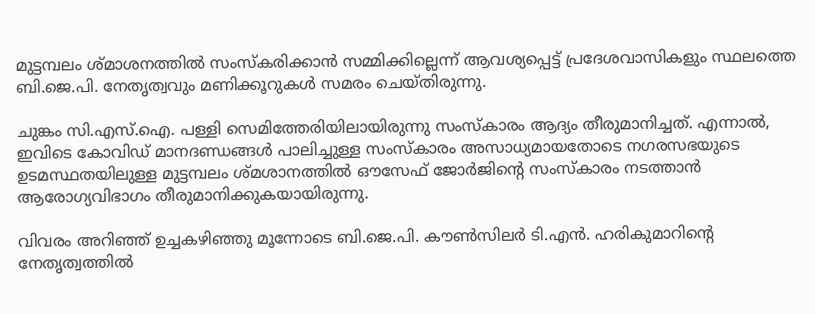മുട്ടമ്പലം ശ്മാശനത്തില്‍ സംസ്‌കരിക്കാന്‍ സമ്മിക്കില്ലെന്ന് ആവശ്യപ്പെട്ട് പ്രദേശവാസികളും സ്ഥലത്തെ ബി.ജെ.പി. നേതൃത്വവും മണിക്കൂറുകള്‍ സമരം ചെയ്തിരുന്നു.

ചുങ്കം സി.എസ്.ഐ. പള്ളി സെമിത്തേരിയിലായിരുന്നു സംസ്‌കാരം ആദ്യം തീരുമാനിച്ചത്. എന്നാല്‍, ഇവിടെ കോവിഡ് മാനദണ്ഡങ്ങള്‍ പാലിച്ചുള്ള സംസ്‌കാരം അസാധ്യമായതോടെ നഗരസഭയുടെ ഉടമസ്ഥതയിലുള്ള മുട്ടമ്പലം ശ്മശാനത്തില്‍ ഔസേഫ് ജോര്‍ജിന്റെ സംസ്‌കാരം നടത്താന്‍ ആരോഗ്യവിഭാഗം തീരുമാനിക്കുകയായിരുന്നു.

വിവരം അറിഞ്ഞ് ഉച്ചകഴിഞ്ഞു മൂന്നോടെ ബി.ജെ.പി. കൗണ്‍സിലര്‍ ടി.എന്‍. ഹരികുമാറിന്റെ നേതൃത്വത്തില്‍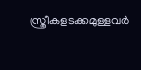സ്ത്രീകളടക്കമുള്ളവര്‍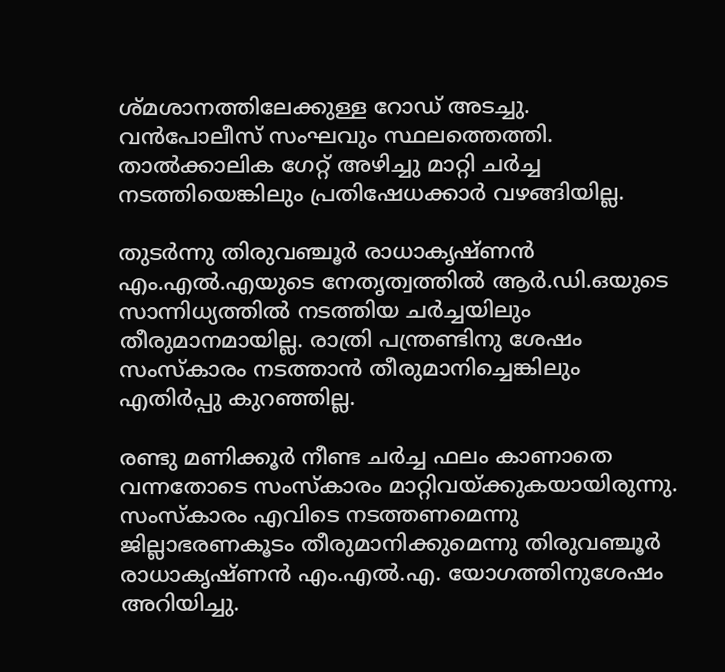ശ്മശാനത്തിലേക്കുള്ള റോഡ് അടച്ചു. വന്‍പോലീസ് സംഘവും സ്ഥലത്തെത്തി. താല്‍ക്കാലിക ഗേറ്റ് അഴിച്ചു മാറ്റി ചര്‍ച്ച നടത്തിയെങ്കിലും പ്രതിഷേധക്കാര്‍ വഴങ്ങിയില്ല.

തുടര്‍ന്നു തിരുവഞ്ചൂര്‍ രാധാകൃഷ്ണന്‍ എം.എല്‍.എയുടെ നേതൃത്വത്തില്‍ ആര്‍.ഡി.ഒയുടെ സാന്നിധ്യത്തില്‍ നടത്തിയ ചര്‍ച്ചയിലും തീരുമാനമായില്ല. രാത്രി പന്ത്രണ്ടിനു ശേഷം സംസ്‌കാരം നടത്താന്‍ തീരുമാനിച്ചെങ്കിലും എതിര്‍പ്പു കുറഞ്ഞില്ല.

രണ്ടു മണിക്കൂര്‍ നീണ്ട ചര്‍ച്ച ഫലം കാണാതെ വന്നതോടെ സംസ്‌കാരം മാറ്റിവയ്ക്കുകയായിരുന്നു. സംസ്‌കാരം എവിടെ നടത്തണമെന്നു ജില്ലാഭരണകൂടം തീരുമാനിക്കുമെന്നു തിരുവഞ്ചൂര്‍ രാധാകൃഷ്ണന്‍ എം.എല്‍.എ. യോഗത്തിനുശേഷം അറിയിച്ചു.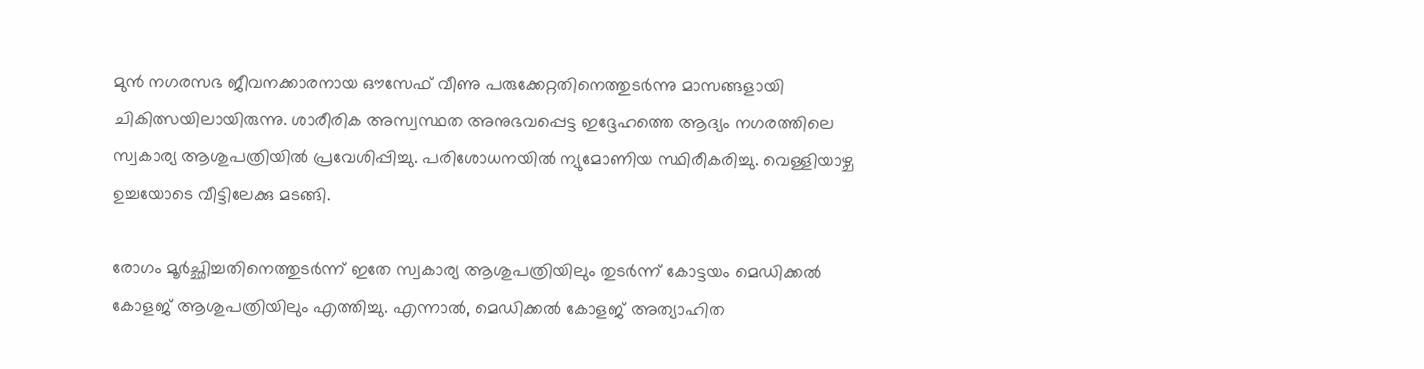മുന്‍ നഗരസഭ ജീവനക്കാരനായ ഔസേഫ് വീണു പരുക്കേറ്റതിനെത്തുടര്‍ന്നു മാസങ്ങളായി ചികിത്സയിലായിരുന്നു. ശാരീരിക അസ്വസ്ഥത അനുഭവപ്പെട്ട ഇദ്ദേഹത്തെ ആദ്യം നഗരത്തിലെ സ്വകാര്യ ആശുപത്രിയില്‍ പ്രവേശിപ്പിച്ചു. പരിശോധനയില്‍ ന്യുമോണിയ സ്ഥിരീകരിച്ചു. വെള്ളിയാഴ്ച ഉച്ചയോടെ വീട്ടിലേക്കു മടങ്ങി.

രോഗം മൂര്‍ച്ഛിച്ചതിനെത്തുടര്‍ന്ന് ഇതേ സ്വകാര്യ ആശുപത്രിയിലും തുടര്‍ന്ന് കോട്ടയം മെഡിക്കല്‍ കോളജ് ആശുപത്രിയിലും എത്തിച്ചു. എന്നാല്‍, മെഡിക്കല്‍ കോളജ് അത്യാഹിത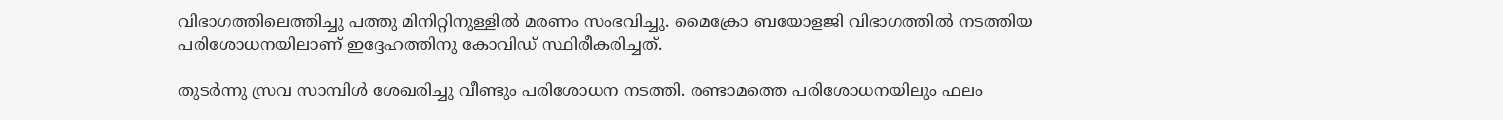വിഭാഗത്തിലെത്തിച്ചു പത്തു മിനിറ്റിനുള്ളില്‍ മരണം സംഭവിച്ചു. മൈക്രോ ബയോളജി വിഭാഗത്തില്‍ നടത്തിയ പരിശോധനയിലാണ് ഇദ്ദേഹത്തിനു കോവിഡ് സ്ഥിരീകരിച്ചത്.

തുടര്‍ന്നു സ്രവ സാമ്പിള്‍ ശേഖരിച്ചു വീണ്ടും പരിശോധന നടത്തി. രണ്ടാമത്തെ പരിശോധനയിലും ഫലം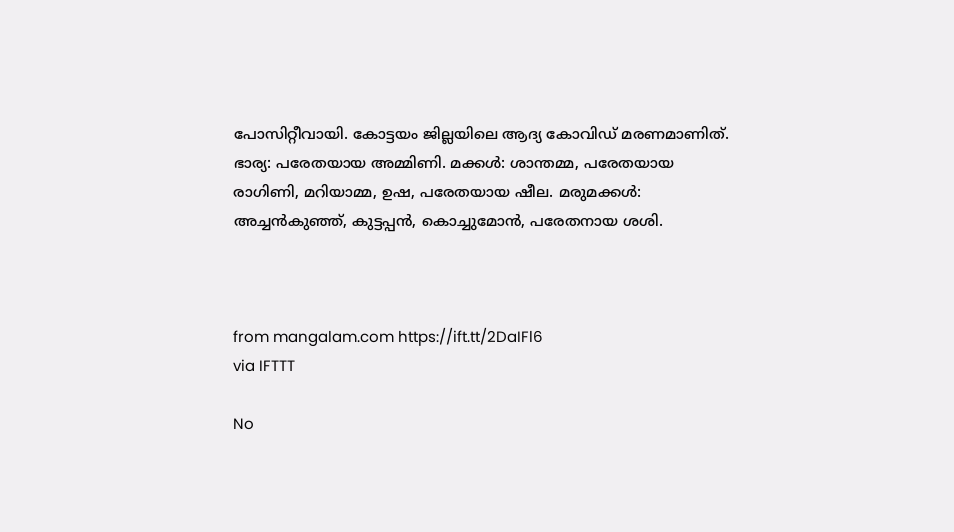പോസിറ്റീവായി. കോട്ടയം ജില്ലയിലെ ആദ്യ കോവിഡ് മരണമാണിത്. ഭാര്യ: പരേതയായ അമ്മിണി. മക്കള്‍: ശാന്തമ്മ, പരേതയായ രാഗിണി, മറിയാമ്മ, ഉഷ, പരേതയായ ഷീല. മരുമക്കള്‍: അച്ചന്‍കുഞ്ഞ്, കുട്ടപ്പന്‍, കൊച്ചുമോന്‍, പരേതനായ ശശി.



from mangalam.com https://ift.tt/2DaIFl6
via IFTTT

No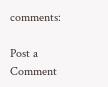comments:

Post a Comment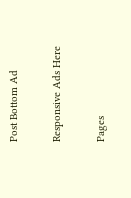Post Bottom Ad

Responsive Ads Here

Pages